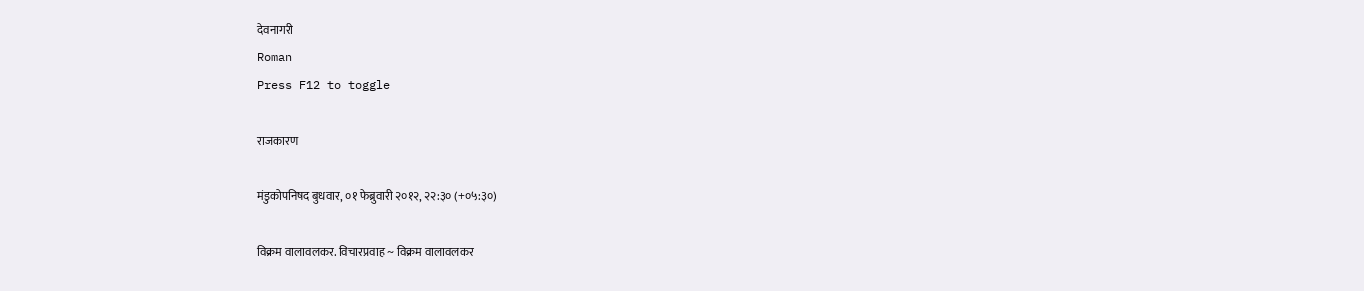देवनागरी
Roman
Press F12 to toggle

राजकारण

मंडुकोपनिषद बुधवार, ०१ फेब्रुवारी २०१२, २२:३० (+०५:३०)

विक्रम वालावलकर. विचारप्रवाह ~ विक्रम वालावलकर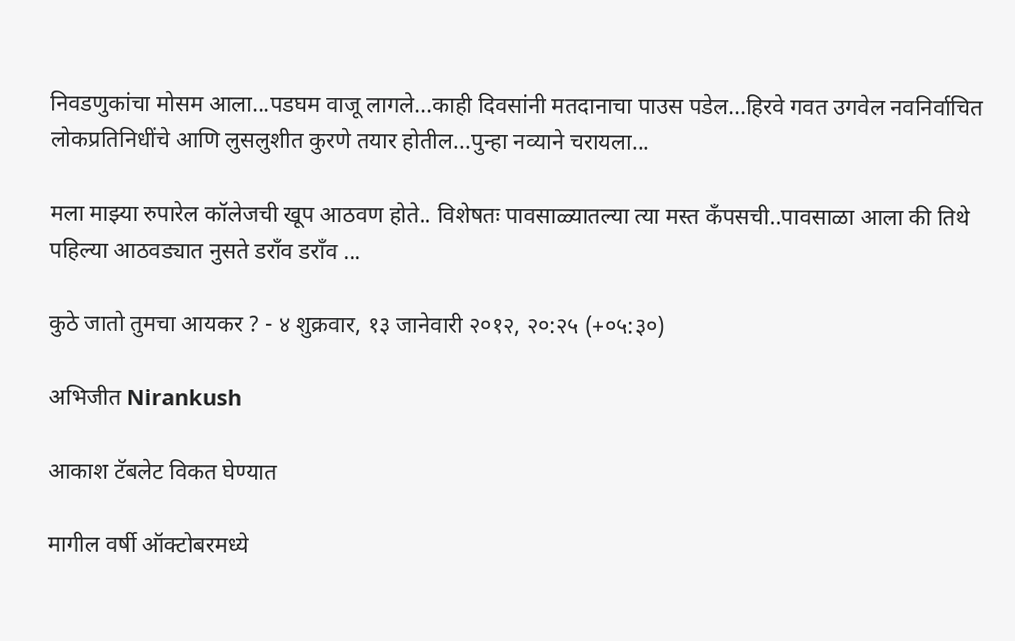निवडणुकांचा मोसम आला...पडघम वाजू लागले...काही दिवसांनी मतदानाचा पाउस पडेल...हिरवे गवत उगवेल नवनिर्वाचित लोकप्रतिनिधींचे आणि लुसलुशीत कुरणे तयार होतील...पुन्हा नव्याने चरायला...

मला माझ्या रुपारेल कॉलेजची खूप आठवण होते.. विशेषतः पावसाळ्यातल्या त्या मस्त कँपसची..पावसाळा आला की तिथे पहिल्या आठवड्यात नुसते डराँव डराँव ...

कुठे जातो तुमचा आयकर ? - ४ शुक्रवार, १३ जानेवारी २०१२, २०:२५ (+०५:३०)

अभिजीत Nirankush

आकाश टॅबलेट विकत घेण्यात

मागील वर्षी ऑक्टोबरमध्ये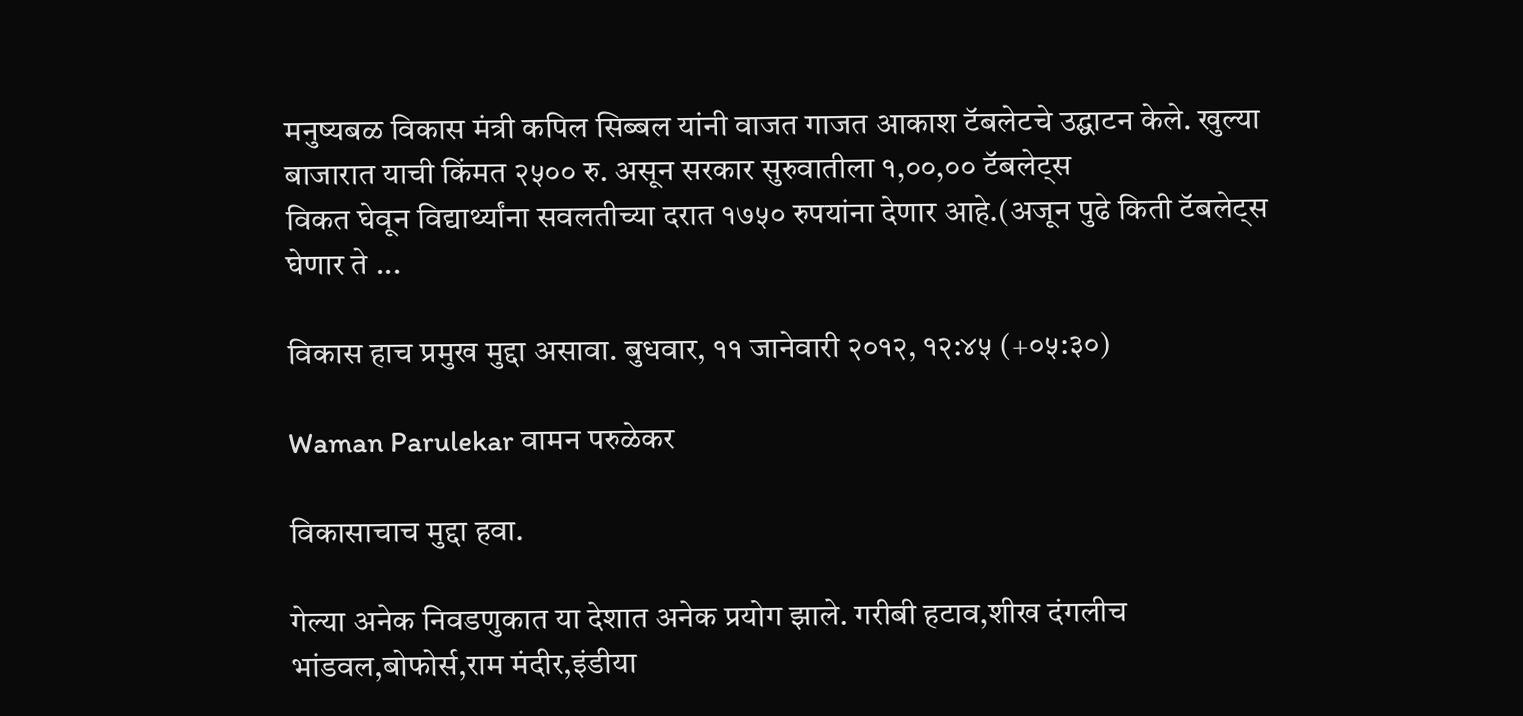मनुष्यबळ विकास मंत्री कपिल सिब्बल यांनी वाजत गाजत आकाश टॅबलेटचे उद्घाटन केले. खुल्या बाजारात याची किंमत २५०० रु. असून सरकार सुरुवातीला १,००,०० टॅबलेट्स
विकत घेवून विद्यार्थ्यांना सवलतीच्या दरात १७५० रुपयांना देणार आहे.(अजून पुढे किती टॅबलेट्स घेणार ते ...

विकास हाच प्रमुख मुद्दा असावा. बुधवार, ११ जानेवारी २०१२, १२:४५ (+०५:३०)

Waman Parulekar वामन परुळेकर

विकासाचाच मुद्दा हवा.

गेल्या अनेक निवडणुकात या देशात अनेक प्रयोग झाले. गरीबी हटाव,शीख दंगलीच भांडवल,बोफोर्स,राम मंदीर,इंडीया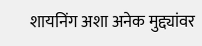शायनिंग अशा अनेक मुद्द्यांवर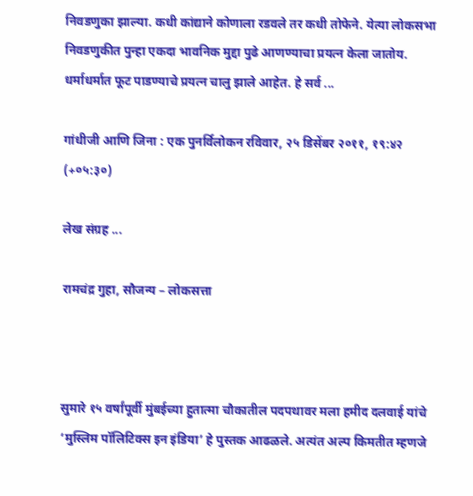निवडणुका झाल्या. कधी कांद्याने कोणाला रडवले तर कधी तोफेने. येत्या लोकसभा निवडणुकीत पुन्हा एकदा भावनिक मुद्दा पुढे आणण्याचा प्रयत्न केला जातोय. धर्माधर्मात फूट पाडण्याचे प्रयत्न चालु झाले आहेत. हे सर्व ...

गांधीजी आणि जिना : एक पुनर्विलोकन रविवार, २५ डिसेंबर २०११, १९:४२ (+०५:३०)

लेख संग्रह ...

रामचंद्र गुहा, सौजन्य – लोकसत्ता



सुमारे १५ वर्षांपूर्वी मुंबईच्या हुतात्मा चौकातील पदपथावर मला हमीद दलवाई यांचे ‘मुस्लिम पॉलिटिक्स इन इंडिया’ हे पुस्तक आढळले. अत्यंत अल्प किमतीत म्हणजे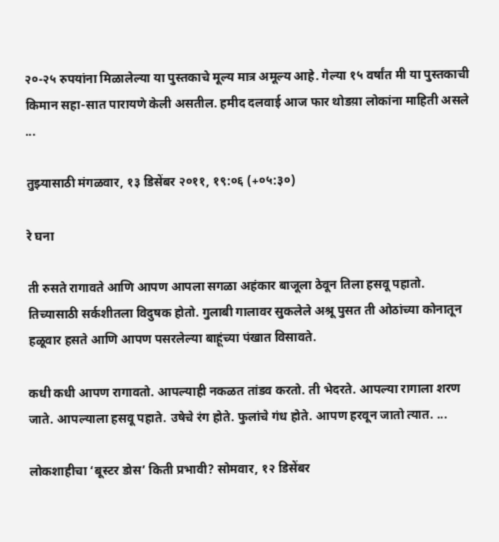२०-२५ रुपयांना मिळालेल्या या पुस्तकाचे मूल्य मात्र अमूल्य आहे. गेल्या १५ वर्षांत मी या पुस्तकाची किमान सहा-सात पारायणे केली असतील. हमीद दलवाई आज फार थोडय़ा लोकांना माहिती असले ...

तुझ्यासाठी मंगळवार, १३ डिसेंबर २०११, १९:०६ (+०५:३०)

रे घना

ती रुसते रागावते आणि आपण आपला सगळा अहंकार बाजूला ठेवून तिला हसवू पहातो. तिच्यासाठी सर्कशीतला विदुषक होतो. गुलाबी गालावर सुकलेले अश्रू पुसत ती ओठांच्या कोनातून हळूवार हसते आणि आपण पसरलेल्या बाहूंच्या पंखात विसावते.

कधी कधी आपण रागावतो. आपल्याही नकळत तांडव करतो. ती भेदरते. आपल्या रागाला शरण जाते. आपल्याला हसवू पहाते. उषेचे रंग होते. फुलांचे गंध होते. आपण हरवून जातो त्यात. ...

लोकशाहीचा ‘बूस्टर डोस’ किती प्रभावी? सोमवार, १२ डिसेंबर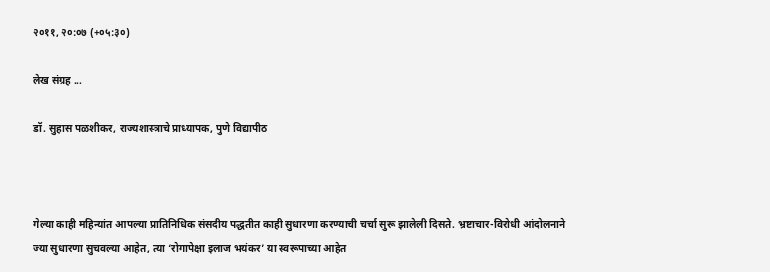२०११, २०:०७ (+०५:३०)

लेख संग्रह ...

डॉ. सुहास पळशीकर, राज्यशास्त्राचे प्राध्यापक, पुणे विद्यापीठ



गेल्या काही महिन्यांत आपल्या प्रातिनिधिक संसदीय पद्धतीत काही सुधारणा करण्याची चर्चा सुरू झालेली दिसते. भ्रष्टाचार-विरोधी आंदोलनाने ज्या सुधारणा सुचवल्या आहेत, त्या ‘रोगापेक्षा इलाज भयंकर’ या स्वरूपाच्या आहेत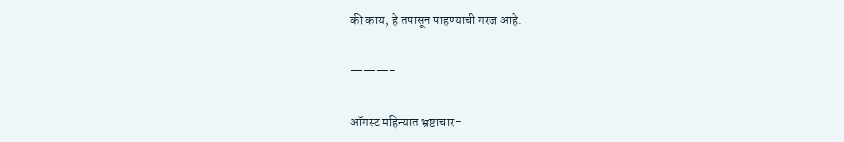की काय, हे तपासून पाहण्याची गरज आहे.

———-

ऑगस्ट महिन्यात भ्रष्टाचार-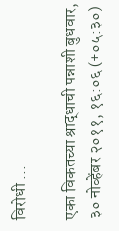विरोधी ...

एका विकतच्या श्राद्धाची पन्नाशी बुधवार, ३० नोव्हेंबर २०११, १६:०६ (+०५:३०)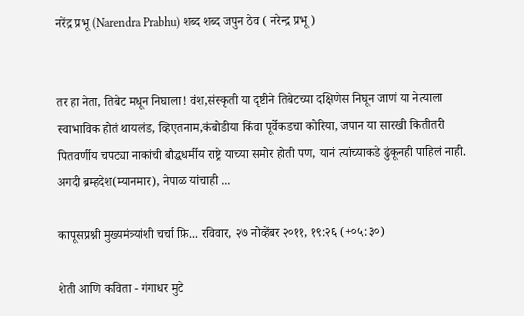नरेंद्र प्रभू (Narendra Prabhu) शब्द शब्द जपुन ठेव ( नरेन्द्र प्रभू )


तर हा नेता, तिबेट मधून निघाला! वंश,संस्कृती या दृष्टीने तिबेटच्या दक्षिणेस निघून जाणं या नेत्याला स्वाभाविक होतं थायलंड, व्हिएतनाम,कंबोडीया किंवा पूर्वेकडचा कोरिया, जपान या सारखी कितीतरी पितवर्णीय चपट्या नाकांची बौद्धधर्मीय राष्ट्रे याच्या समोर होती पण, यानं त्यांच्याकडे ढुंकूनही पाहिलं नाही. अगदी ब्रम्हदेश(म्यानमार), नेपाळ यांचाही ...

कापूसप्रश्नी मुख्यमंत्र्यांशी चर्चा फ़ि... रविवार, २७ नोव्हेंबर २०११, १९:२६ (+०५:३०)

शेती आणि कविता - गंगाधर मुटे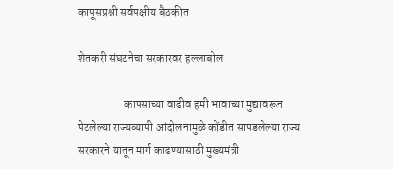कापूसप्रश्नी सर्वपक्षीय बैठकीत

शेतकरी संघटनेचा सरकारवर हल्लाबोल

                    कापसाच्या वाढीव हमी भावाच्या मुद्यावरून पेटलेल्या राज्यव्यापी आंदोलनामुळे कोंडीत सापडलेल्या राज्य सरकारने यातून मार्ग काढण्यासाठी मुख्यमंत्री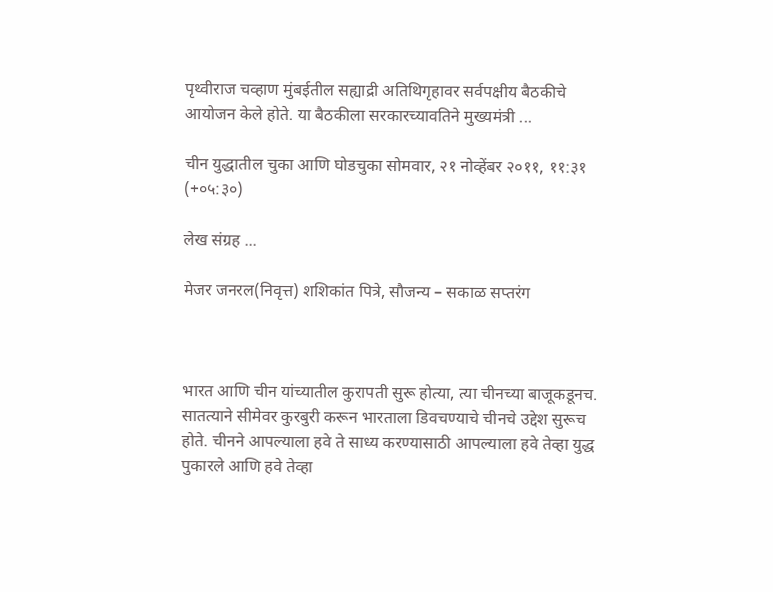पृथ्वीराज चव्हाण मुंबईतील सह्याद्री अतिथिगृहावर सर्वपक्षीय बैठकीचे आयोजन केले होते. या बैठकीला सरकारच्यावतिने मुख्यमंत्री ...

चीन युद्धातील चुका आणि घोडचुका सोमवार, २१ नोव्हेंबर २०११, ११:३१ (+०५:३०)

लेख संग्रह ...

मेजर जनरल(निवृत्त) शशिकांत पित्रे, सौजन्य – सकाळ सप्तरंग



भारत आणि चीन यांच्यातील कुरापती सुरू होत्या, त्या चीनच्या बाजूकडूनच. सातत्याने सीमेवर कुरबुरी करून भारताला डिवचण्याचे चीनचे उद्देश सुरूच होते. चीनने आपल्याला हवे ते साध्य करण्यासाठी आपल्याला हवे तेव्हा युद्ध पुकारले आणि हवे तेव्हा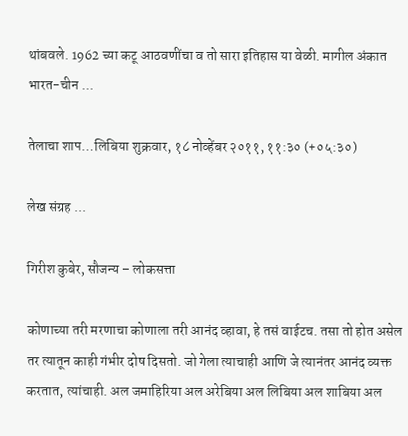थांबवले. 1962 च्या कटू आठवणींचा व तो सारा इतिहास या वेळी. मागील अंकात भारत-चीन ...

तेलाचा शाप…लिबिया शुक्रवार, १८ नोव्हेंबर २०११, ११:३० (+०५:३०)

लेख संग्रह ...

गिरीश कुबेर, सौजन्य – लोकसत्ता

कोणाच्या तरी मरणाचा कोणाला तरी आनंद व्हावा, हे तसं वाईटच. तसा तो होत असेल तर त्यातून काही गंभीर दोष दिसतो. जो गेला त्याचाही आणि जे त्यानंतर आनंद व्यक्त करतात, त्यांचाही. अल जमाहिरिया अल अरेबिया अल लिबिया अल शाबिया अल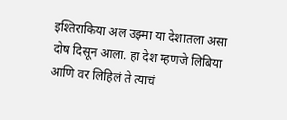इश्तिराकिया अल उझ्मा या देशातला असा दोष दिसून आला. हा देश म्हणजे लिबिया आणि वर लिहिलं ते त्याचं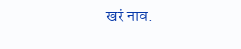खरं नाव.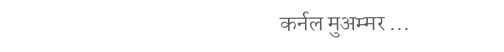कर्नल मुअम्मर ...